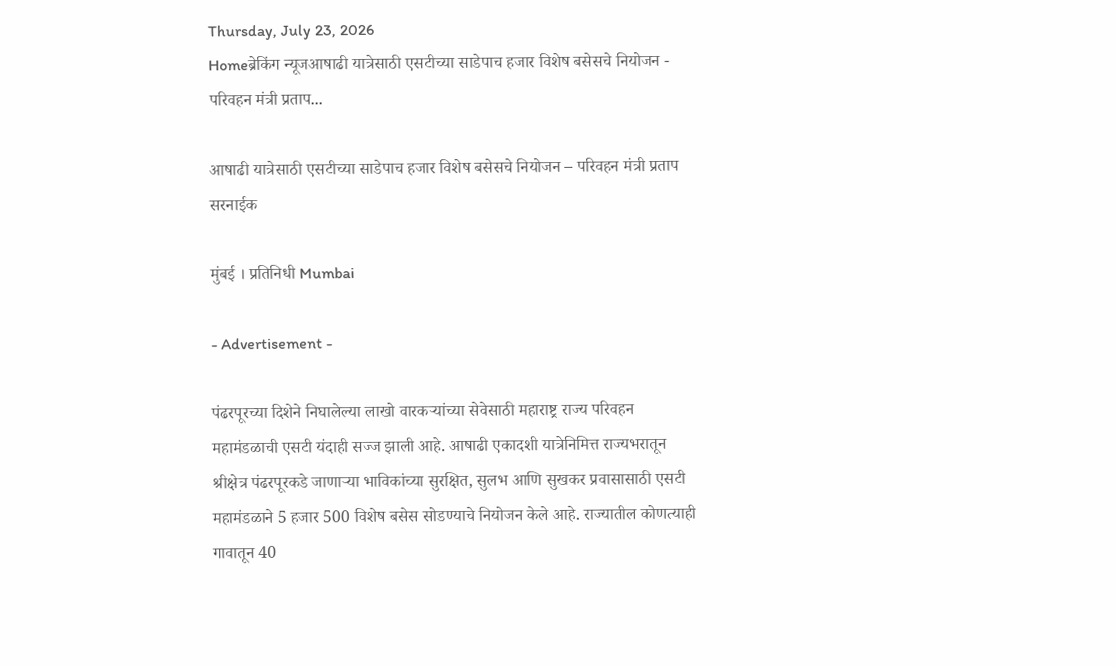Thursday, July 23, 2026
Homeब्रेकिंग न्यूजआषाढी यात्रेसाठी एसटीच्या साडेपाच हजार विशेष बसेसचे नियोजन - परिवहन मंत्री प्रताप...

आषाढी यात्रेसाठी एसटीच्या साडेपाच हजार विशेष बसेसचे नियोजन – परिवहन मंत्री प्रताप सरनाईक

मुंबई । प्रतिनिधी Mumbai

- Advertisement -

पंढरपूरच्या दिशेने निघालेल्या लाखो वारकऱ्यांच्या सेवेसाठी महाराष्ट्र राज्य परिवहन महामंडळाची एसटी यंदाही सज्ज झाली आहे. आषाढी एकादशी यात्रेनिमित्त राज्यभरातून श्रीक्षेत्र पंढरपूरकडे जाणाऱ्या भाविकांच्या सुरक्षित, सुलभ आणि सुखकर प्रवासासाठी एसटी महामंडळाने 5 हजार 500 विशेष बसेस सोडण्याचे नियोजन केले आहे. राज्यातील कोणत्याही गावातून 40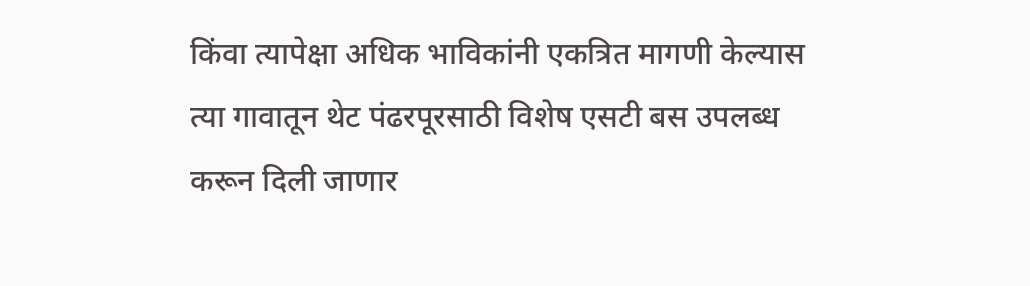किंवा त्यापेक्षा अधिक भाविकांनी एकत्रित मागणी केल्यास त्या गावातून थेट पंढरपूरसाठी विशेष एसटी बस उपलब्ध करून दिली जाणार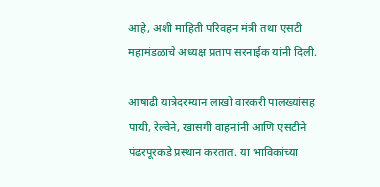आहे, अशी माहिती परिवहन मंत्री तथा एसटी महामंडळाचे अध्यक्ष प्रताप सरनाईक यांनी दिली.

आषाढी यात्रेदरम्यान लाखो वारकरी पालख्यांसह पायी, रेल्वेने, खासगी वाहनांनी आणि एसटीने पंढरपूरकडे प्रस्थान करतात. या भाविकांच्या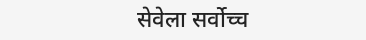सेवेला सर्वोच्च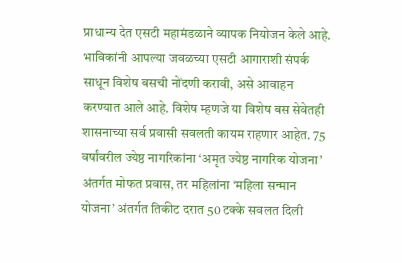प्राधान्य देत एसटी महामंडळाने व्यापक नियोजन केले आहे. भाविकांनी आपल्या जवळच्या एसटी आगाराशी संपर्क साधून विशेष बसची नोंदणी करावी, असे आवाहन करण्यात आले आहे. विशेष म्हणजे या विशेष बस सेवेतही शासनाच्या सर्व प्रवासी सवलती कायम राहणार आहेत. 75 वर्षांवरील ज्येष्ठ नागरिकांना ‘अमृत ज्येष्ठ नागरिक योजना’ अंतर्गत मोफत प्रवास, तर महिलांना ‘महिला सन्मान योजना’ अंतर्गत तिकीट दरात 50 टक्के सवलत दिली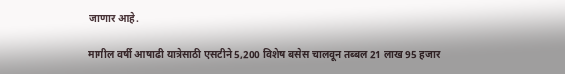जाणार आहे.

मागील वर्षी आषाढी यात्रेसाठी एसटीने 5,200 विशेष बसेस चालवून तब्बल 21 लाख 95 हजार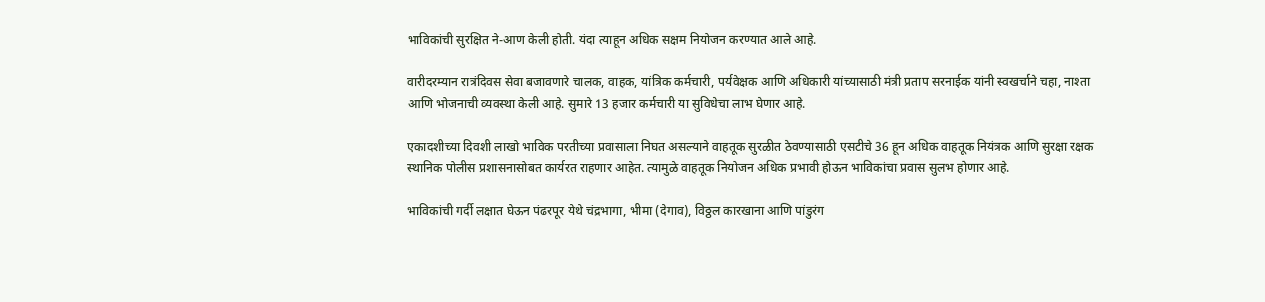भाविकांची सुरक्षित ने-आण केली होती. यंदा त्याहून अधिक सक्षम नियोजन करण्यात आले आहे.

वारीदरम्यान रात्रंदिवस सेवा बजावणारे चालक, वाहक, यांत्रिक कर्मचारी, पर्यवेक्षक आणि अधिकारी यांच्यासाठी मंत्री प्रताप सरनाईक यांनी स्वखर्चाने चहा, नाश्ता आणि भोजनाची व्यवस्था केली आहे. सुमारे 13 हजार कर्मचारी या सुविधेचा लाभ घेणार आहे.

एकादशीच्या दिवशी लाखो भाविक परतीच्या प्रवासाला निघत असल्याने वाहतूक सुरळीत ठेवण्यासाठी एसटीचे 36 हून अधिक वाहतूक नियंत्रक आणि सुरक्षा रक्षक स्थानिक पोलीस प्रशासनासोबत कार्यरत राहणार आहेत. त्यामुळे वाहतूक नियोजन अधिक प्रभावी होऊन भाविकांचा प्रवास सुलभ होणार आहे.

भाविकांची गर्दी लक्षात घेऊन पंढरपूर येथे चंद्रभागा, भीमा (देगाव), विठ्ठल कारखाना आणि पांडुरंग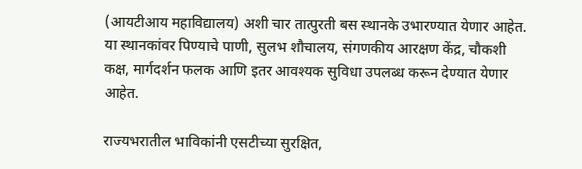(आयटीआय महाविद्यालय) अशी चार तात्पुरती बस स्थानके उभारण्यात येणार आहेत. या स्थानकांवर पिण्याचे पाणी, सुलभ शौचालय, संगणकीय आरक्षण केंद्र, चौकशी कक्ष, मार्गदर्शन फलक आणि इतर आवश्यक सुविधा उपलब्ध करून देण्यात येणार आहेत.

राज्यभरातील भाविकांनी एसटीच्या सुरक्षित,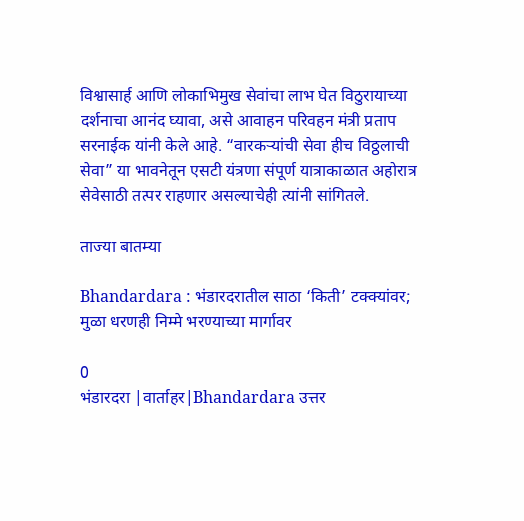विश्वासार्ह आणि लोकाभिमुख सेवांचा लाभ घेत विठुरायाच्या दर्शनाचा आनंद घ्यावा, असे आवाहन परिवहन मंत्री प्रताप सरनाईक यांनी केले आहे. “वारकऱ्यांची सेवा हीच विठ्ठलाची सेवा” या भावनेतून एसटी यंत्रणा संपूर्ण यात्राकाळात अहोरात्र सेवेसाठी तत्पर राहणार असल्याचेही त्यांनी सांगितले.

ताज्या बातम्या

Bhandardara : भंडारदरातील साठा ‘किती’ टक्क्यांवर; मुळा धरणही निम्मे भरण्याच्या मार्गावर

0
भंडारदरा |वार्ताहर|Bhandardara उत्तर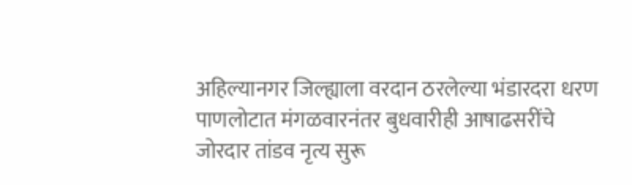अहिल्यानगर जिल्ह्याला वरदान ठरलेल्या भंडारदरा धरण पाणलोटात मंगळवारनंतर बुधवारीही आषाढसरींचे जोरदार तांडव नृत्य सुरू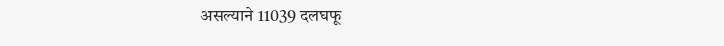असल्याने 11039 दलघफू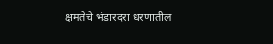क्षमतेचे भंडारदरा धरणातील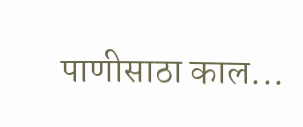पाणीसाठा काल...